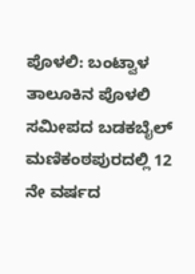ಪೊಳಲಿ: ಬಂಟ್ವಾಳ ತಾಲೂಕಿನ ಪೊಳಲಿ ಸಮೀಪದ ಬಡಕಬೈಲ್ ಮಣಿಕಂಠಪುರದಲ್ಲಿ 12 ನೇ ವರ್ಷದ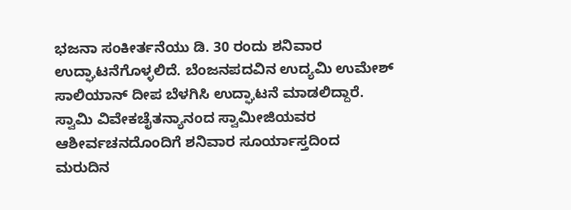ಭಜನಾ ಸಂಕೀರ್ತನೆಯು ಡಿ. 30 ರಂದು ಶನಿವಾರ ಉದ್ಘಾಟನೆಗೊಳ್ಳಲಿದೆ. ಬೆಂಜನಪದವಿನ ಉದ್ಯಮಿ ಉಮೇಶ್ ಸಾಲಿಯಾನ್ ದೀಪ ಬೆಳಗಿಸಿ ಉದ್ಘಾಟನೆ ಮಾಡಲಿದ್ದಾರೆ.
ಸ್ವಾಮಿ ವಿವೇಕಚೈತನ್ಯಾನಂದ ಸ್ವಾಮೀಜಿಯವರ ಆಶೀರ್ವಚನದೊಂದಿಗೆ ಶನಿವಾರ ಸೂರ್ಯಾಸ್ತದಿಂದ ಮರುದಿನ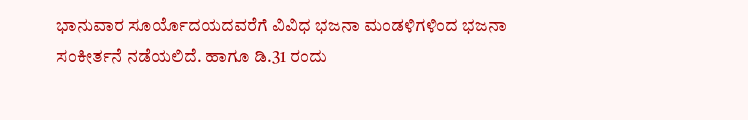ಭಾನುವಾರ ಸೂರ್ಯೊದಯದವರೆಗೆ ವಿವಿಧ ಭಜನಾ ಮಂಡಳಿಗಳಿಂದ ಭಜನಾ ಸಂಕೀರ್ತನೆ ನಡೆಯಲಿದೆ. ಹಾಗೂ ಡಿ.31 ರಂದು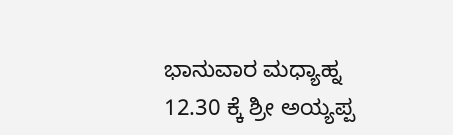ಭಾನುವಾರ ಮಧ್ಯಾಹ್ನ 12.30 ಕ್ಕೆ ಶ್ರೀ ಅಯ್ಯಪ್ಪ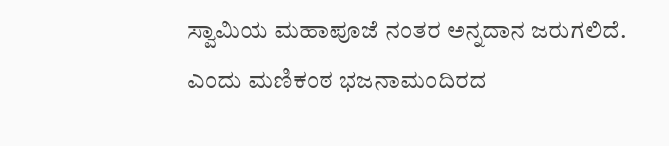ಸ್ವಾಮಿಯ ಮಹಾಪೂಜೆ ನಂತರ ಅನ್ನದಾನ ಜರುಗಲಿದೆ. ಎಂದು ಮಣಿಕಂಠ ಭಜನಾಮಂದಿರದ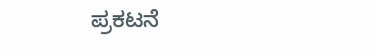ಪ್ರಕಟನೆ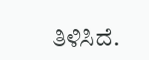ತಿಳಿಸಿದೆ.